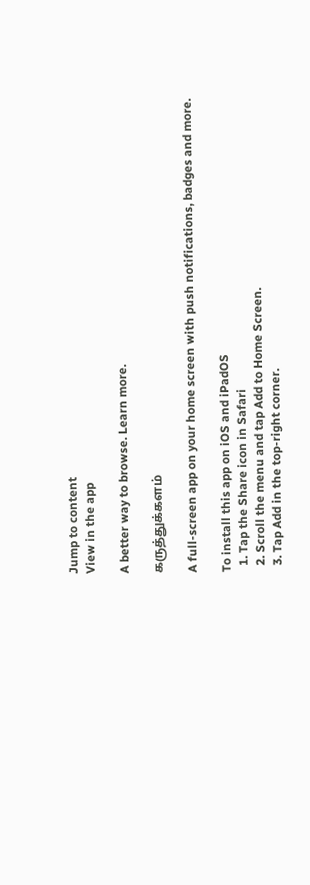Jump to content
View in the app

A better way to browse. Learn more.

கருத்துக்களம்

A full-screen app on your home screen with push notifications, badges and more.

To install this app on iOS and iPadOS
  1. Tap the Share icon in Safari
  2. Scroll the menu and tap Add to Home Screen.
  3. Tap Add in the top-right corner.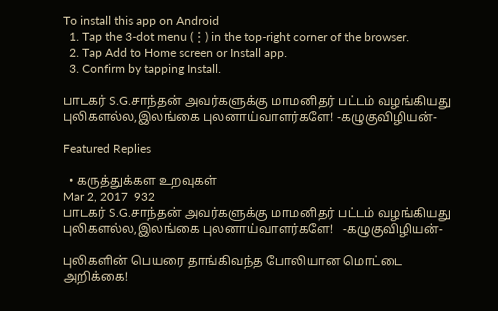To install this app on Android
  1. Tap the 3-dot menu (⋮) in the top-right corner of the browser.
  2. Tap Add to Home screen or Install app.
  3. Confirm by tapping Install.

பாடகர் S.G.சாந்தன் அவர்களுக்கு மாமனிதர் பட்டம் வழங்கியது புலிகளல்ல,இலங்கை புலனாய்வாளர்களே! -கழுகுவிழியன்-

Featured Replies

  • கருத்துக்கள உறவுகள்
Mar 2, 2017  932
பாடகர் S.G.சாந்தன் அவர்களுக்கு மாமனிதர் பட்டம் வழங்கியது புலிகளல்ல,இலங்கை புலனாய்வாளர்களே!   -கழுகுவிழியன்-

புலிகளின் பெயரை தாங்கிவந்த போலியான மொட்டை அறிக்கை!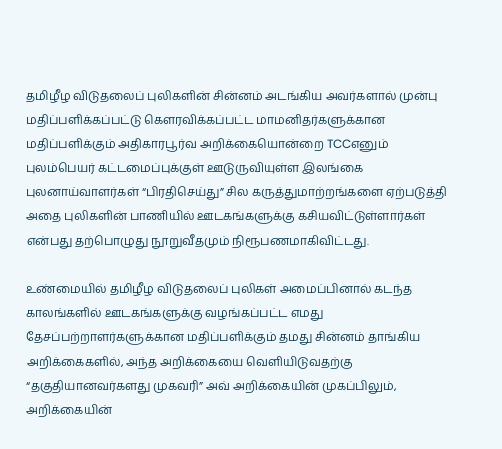தமிழீழ விடுதலைப் புலிகளின் சின்னம் அடங்கிய அவர்களால் முன்பு மதிப்பளிக்கப்பட்டு கெளரவிக்கப்பட்ட மாமனிதர்களுக்கான மதிப்பளிக்கும் அதிகாரபூர்வ அறிக்கையொன்றை TCCஎனும் புலம்பெயர் கட்டமைப்புக்குள் ஊடுருவியுள்ள இலங்கை புலனாய்வாளர்கள் “பிரதிசெய்து” சில கருத்துமாற்றங்களை ஏற்படுத்தி அதை புலிகளின் பாணியில் ஊடகங்களுக்கு கசியவிட்டுள்ளார்கள் என்பது தற்பொழுது நூறுவீதமும் நிரூபணமாகிவிட்டது.

உண்மையில் தமிழீழ விடுதலைப் புலிகள் அமைப்பினால் கடந்த காலங்களில் ஊடகங்களுக்கு வழங்கப்பட்ட எமது தேசப்பற்றாளர்களுக்கான மதிப்பளிக்கும் தமது சின்னம் தாங்கிய அறிக்கைகளில், அந்த அறிக்கையை வெளியிடுவதற்கு “தகுதியானவர்களது முகவரி” அவ் அறிக்கையின் முகப்பிலும், அறிக்கையின்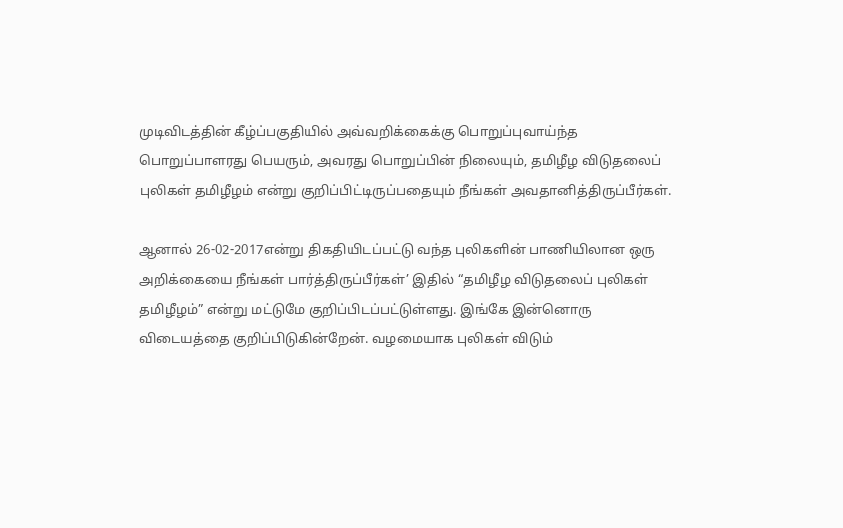முடிவிடத்தின் கீழ்ப்பகுதியில் அவ்வறிக்கைக்கு பொறுப்புவாய்ந்த பொறுப்பாளரது பெயரும், அவரது பொறுப்பின் நிலையும், தமிழீழ விடுதலைப் புலிகள் தமிழீழம் என்று குறிப்பிட்டிருப்பதையும் நீங்கள் அவதானித்திருப்பீர்கள்.

ஆனால் 26-02-2017என்று திகதியிடப்பட்டு வந்த புலிகளின் பாணியிலான ஒரு அறிக்கையை நீங்கள் பார்த்திருப்பீர்கள்’ இதில் “தமிழீழ விடுதலைப் புலிகள் தமிழீழம்” என்று மட்டுமே குறிப்பிடப்பட்டுள்ளது. இங்கே இன்னொரு விடையத்தை குறிப்பிடுகின்றேன். வழமையாக புலிகள் விடும்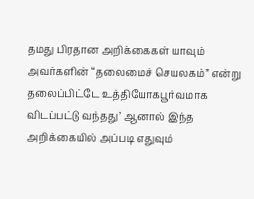தமது பிரதான அறிக்கைகள் யாவும் அவர்களின் “தலைமைச் செயலகம்” என்று தலைப்பிட்டே உத்தியோகபூர்வமாக விடப்பட்டு வந்தது’ ஆனால் இந்த அறிக்கையில் அப்படி எதுவும்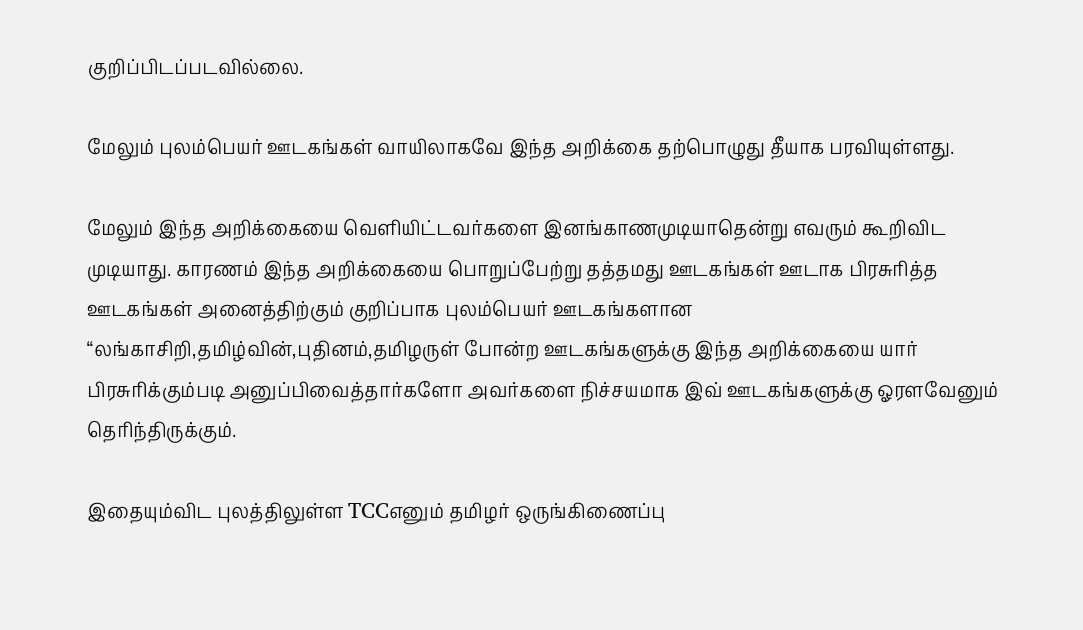குறிப்பிடப்படவில்லை.

மேலும் புலம்பெயர் ஊடகங்கள் வாயிலாகவே இந்த அறிக்கை தற்பொழுது தீயாக பரவியுள்ளது.

மேலும் இந்த அறிக்கையை வெளியிட்டவர்களை இனங்காணமுடியாதென்று எவரும் கூறிவிட முடியாது. காரணம் இந்த அறிக்கையை பொறுப்பேற்று தத்தமது ஊடகங்கள் ஊடாக பிரசுரித்த ஊடகங்கள் அனைத்திற்கும் குறிப்பாக புலம்பெயர் ஊடகங்களான “லங்காசிறி,தமிழ்வின்,புதினம்,தமிழருள் போன்ற ஊடகங்களுக்கு இந்த அறிக்கையை யார் பிரசுரிக்கும்படி அனுப்பிவைத்தார்களோ அவர்களை நிச்சயமாக இவ் ஊடகங்களுக்கு ஓரளவேனும் தெரிந்திருக்கும்.

இதையும்விட புலத்திலுள்ள TCCஎனும் தமிழர் ஒருங்கிணைப்பு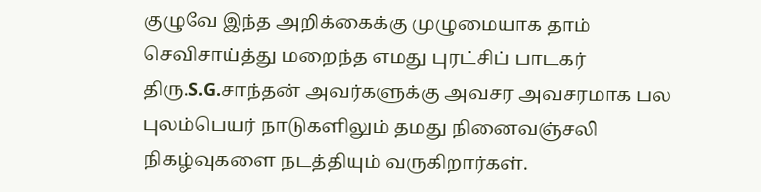குழுவே இந்த அறிக்கைக்கு முழுமையாக தாம் செவிசாய்த்து மறைந்த எமது புரட்சிப் பாடகர் திரு.S.G.சாந்தன் அவர்களுக்கு அவசர அவசரமாக பல புலம்பெயர் நாடுகளிலும் தமது நினைவஞ்சலி நிகழ்வுகளை நடத்தியும் வருகிறார்கள்.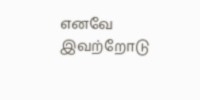எனவே இவற்றோடு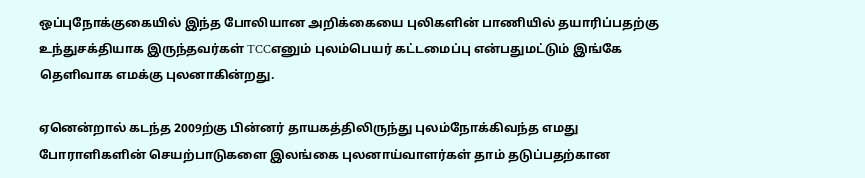ஒப்புநோக்குகையில் இந்த போலியான அறிக்கையை புலிகளின் பாணியில் தயாரிப்பதற்கு உந்துசக்தியாக இருந்தவர்கள் TCCஎனும் புலம்பெயர் கட்டமைப்பு என்பதுமட்டும் இங்கே தெளிவாக எமக்கு புலனாகின்றது.

ஏனென்றால் கடந்த 2009ற்கு பின்னர் தாயகத்திலிருந்து புலம்நோக்கிவந்த எமது போராளிகளின் செயற்பாடுகளை இலங்கை புலனாய்வாளர்கள் தாம் தடுப்பதற்கான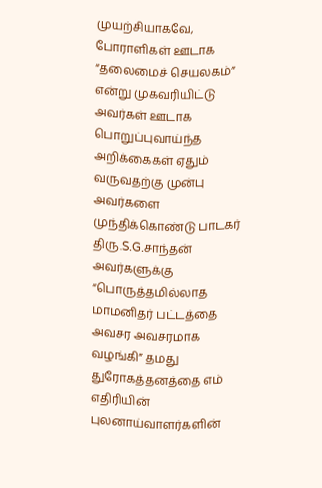முயற்சியாகவே, போராளிகள் ஊடாக “தலைமைச் செயலகம்” என்று முகவரியிட்டு அவர்கள் ஊடாக பொறுப்புவாய்ந்த அறிக்கைகள் ஏதும் வருவதற்கு முன்பு அவர்களை முந்திக்கொண்டு பாடகர் திரு.S.G.சாந்தன் அவர்களுக்கு “பொருத்தமில்லாத மாமனிதர் பட்டத்தை அவசர அவசரமாக வழங்கி” தமது துரோகத்தனத்தை எம் எதிரியின் புலனாய்வாளர்களின்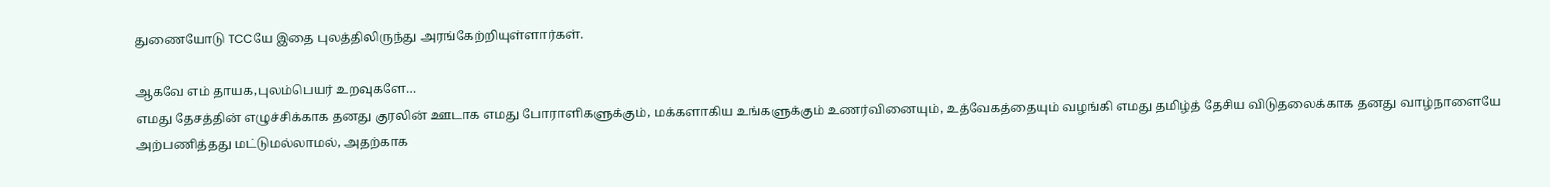துணையோடு TCCயே இதை புலத்திலிருந்து அரங்கேற்றியுள்ளார்கள்.

ஆகவே எம் தாயக,புலம்பெயர் உறவுகளே…
எமது தேசத்தின் எழுச்சிக்காக தனது குரலின் ஊடாக எமது போராளிகளுக்கும், மக்களாகிய உங்களுக்கும் உணர்வினையும், உத்வேகத்தையும் வழங்கி எமது தமிழ்த் தேசிய விடுதலைக்காக தனது வாழ்நாளையே அற்பணித்தது மட்டுமல்லாமல், அதற்காக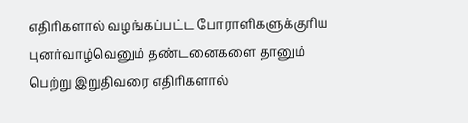எதிரிகளால் வழங்கப்பட்ட போராளிகளுக்குரிய புனர்வாழ்வெனும் தண்டனைகளை தானும் பெற்று இறுதிவரை எதிரிகளால்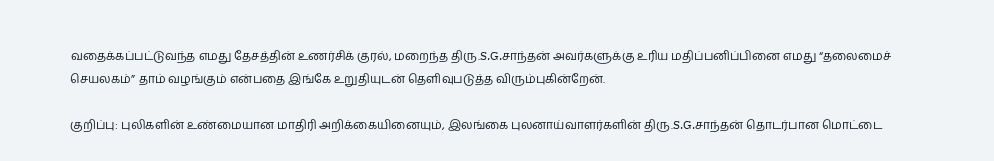வதைக்கப்பட்டுவந்த எமது தேசத்தின் உணர்சிக் குரல், மறைந்த திரு.S.G.சாந்தன் அவர்களுக்கு உரிய மதிப்பனிப்பினை எமது “தலைமைச் செயலகம்” தாம் வழங்கும் என்பதை இங்கே உறுதியுடன் தெளிவுபடுத்த விரும்புகின்றேன்.

குறிப்பு: புலிகளின் உண்மையான மாதிரி அறிக்கையினையும், இலங்கை புலனாய்வாளர்களின் திரு.S.G.சாந்தன் தொடர்பான மொட்டை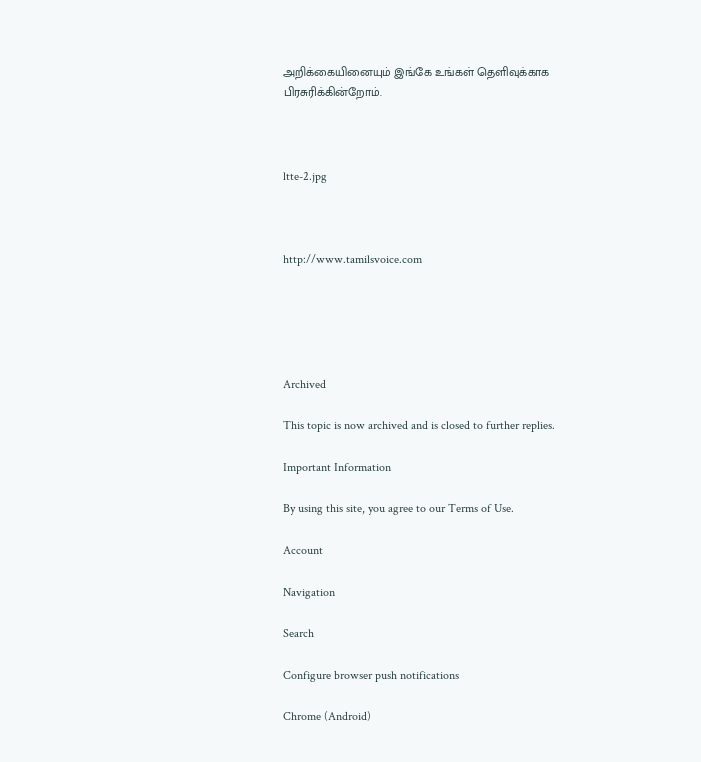அறிக்கையினையும் இங்கே உங்கள் தெளிவுக்காக பிரசுரிக்கின்றோம்.



ltte-2.jpg



http://www.tamilsvoice.com





Archived

This topic is now archived and is closed to further replies.

Important Information

By using this site, you agree to our Terms of Use.

Account

Navigation

Search

Configure browser push notifications

Chrome (Android)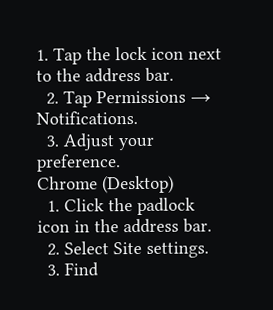1. Tap the lock icon next to the address bar.
  2. Tap Permissions → Notifications.
  3. Adjust your preference.
Chrome (Desktop)
  1. Click the padlock icon in the address bar.
  2. Select Site settings.
  3. Find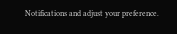Notifications and adjust your preference.